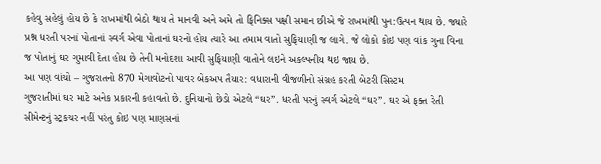કહેવુ સહેલું હોય છે કે રાખમાંથી બેઠો થાય તે માનવી અને અમે તો ફિનિક્સ પક્ષી સમાન છીએ જે રાખમાંથી પુન:ઉત્પન થાય છે. જ્યારે પ્રશ્ન ધરતી પરનાં પોતાનાં સ્વર્ગ એવા પોતાનાં ઘરનો હોય ત્યારે આ તમામ વાતો સુફિયાણી જ લાગે. જે લોકો કોઇ પણ વાંક ગુના વિના જ પોતાનું ઘર ગુમાવી દેતા હોય છે તેની મનોદશા આવી સુફિયાણી વાતોને લઇને અકલ્પનીય થઇ જાય છે.
આ પણ વાંચો – ગુજરાતનો 870 મેગાવોટનો પાવર બેકઅપ તૈયાર: વધારાની વીજળીનો સંગ્રહ કરતી બેટરી સિસ્ટમ
ગુજરાતીમાં ઘર માટે અનેક પ્રકારની કહાવતો છે. દુનિયાનો છેડો એટલે “ઘર”. ધરતી પરનું સ્વર્ગ એટલે “ઘર”. ઘર એ ફક્ત રેતી સીમેન્ટનું સ્ટ્રકચર નહીં પરંતુ કોઇ પણ માણસનાં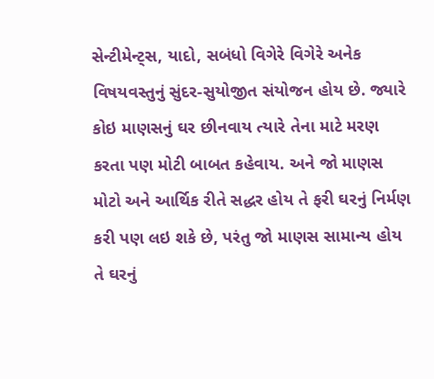સેન્ટીમેન્ટ્સ, યાદો, સબંધો વિગેરે વિગેરે અનેક વિષયવસ્તુનું સુંદર-સુયોજીત સંયોજન હોય છે. જ્યારે કોઇ માણસનું ઘર છીનવાય ત્યારે તેના માટે મરણ કરતા પણ મોટી બાબત કહેવાય. અને જો માણસ મોટો અને આર્થિક રીતે સદ્ધર હોય તે ફરી ઘરનું નિર્મણ કરી પણ લઇ શકે છે, પરંતુ જો માણસ સામાન્ય હોય તે ઘરનું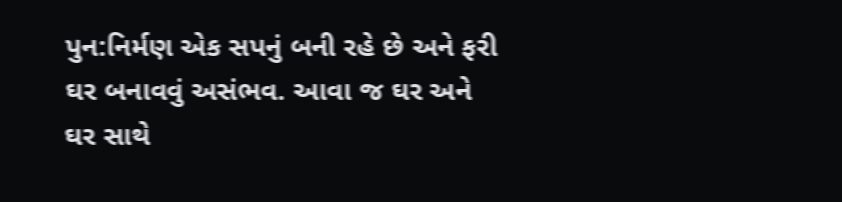પુન:નિર્મણ એક સપનું બની રહે છે અને ફરી ઘર બનાવવું અસંભવ. આવા જ ઘર અને ઘર સાથે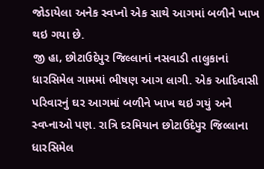જોડાયેલા અનેક સ્વપ્નો એક સાથે આગમાં બળીને ખાખ થઇ ગયા છે.
જી હા, છોટાઉદેપુર જિલ્લાનાં નસવાડી તાલુકાનાં ધારસિમેલ ગામમાં ભીષણ આગ લાગી. એક આદિવાસી પરિવારનું ઘર આગમાં બળીને ખાખ થઇ ગયું અને સ્વપ્નાઓ પણ. રાત્રિ દરમિયાન છોટાઉદેપુર જિલ્લાના ધારસિમેલ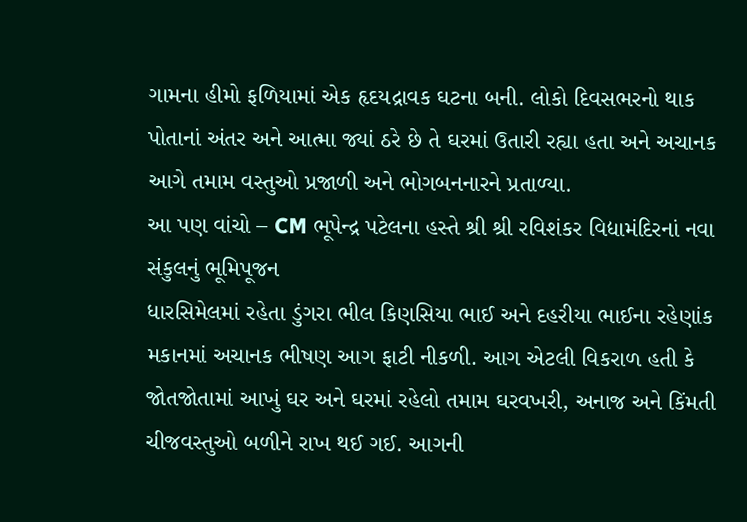ગામના હીમો ફળિયામાં એક હૃદયદ્રાવક ઘટના બની. લોકો દિવસભરનો થાક પોતાનાં અંતર અને આત્મા જ્યાં ઠરે છે તે ઘરમાં ઉતારી રહ્યા હતા અને અચાનક આગે તમામ વસ્તુઓ પ્રજાળી અને ભોગબનનારને પ્રતાળ્યા.
આ પણ વાંચો – CM ભૂપેન્દ્ર પટેલના હસ્તે શ્રી શ્રી રવિશંકર વિદ્યામંદિરનાં નવા સંકુલનું ભૂમિપૂજન
ધારસિમેલમાં રહેતા ડુંગરા ભીલ કિણસિયા ભાઈ અને દહરીયા ભાઈના રહેણાંક મકાનમાં અચાનક ભીષણ આગ ફાટી નીકળી. આગ એટલી વિકરાળ હતી કે જોતજોતામાં આખું ઘર અને ઘરમાં રહેલો તમામ ઘરવખરી, અનાજ અને કિંમતી ચીજવસ્તુઓ બળીને રાખ થઈ ગઈ. આગની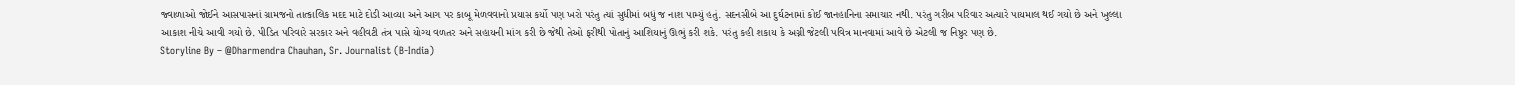જ્વાળાઓ જોઈને આસપાસનાં ગ્રામજનો તાત્કાલિક મદદ માટે દોડી આવ્યા અને આગ પર કાબૂ મેળવવાનો પ્રયાસ કર્યો પણ ખરો પરંતુ ત્યાં સુધીમાં બધું જ નાશ પામ્યું હતું. સદનસીબે આ દુર્ઘટનામાં કોઈ જાનહાનિના સમાચાર નથી. પરંતુ ગરીબ પરિવાર અત્યારે પાયમાલ થઈ ગયો છે અને ખુલ્લા આકાશ નીચે આવી ગયો છે. પીડિત પરિવારે સરકાર અને વહીવટી તંત્ર પાસે યોગ્ય વળતર અને સહાયની માંગ કરી છે જેથી તેઓ ફરીથી પોતાનું આશિયાનું ઊભું કરી શકે. પરંતુ કહી શકાય કે અગ્ની જેટલી પવિત્ર માનવામાં આવે છે એટલી જ નિષ્ઠુર પણ છે.
Storyline By – @Dharmendra Chauhan, Sr. Journalist (B-India)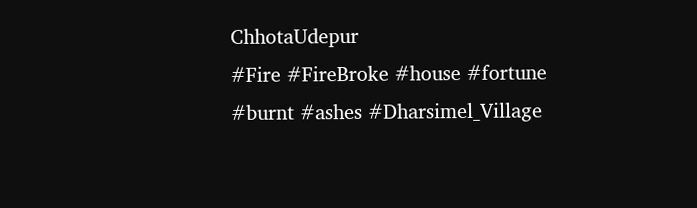ChhotaUdepur
#Fire #FireBroke #house #fortune #burnt #ashes #Dharsimel_Village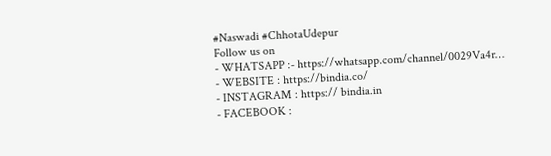#Naswadi #ChhotaUdepur
Follow us on
- WHATSAPP :- https://whatsapp.com/channel/0029Va4r…
- WEBSITE : https://bindia.co/
- INSTAGRAM : https:// bindia.in
- FACEBOOK :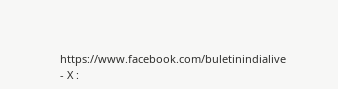https://www.facebook.com/buletinindialive
- X :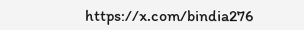https://x.com/bindia276